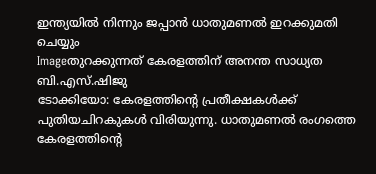ഇന്ത്യയില്‍ നിന്നും ജപ്പാന്‍ ധാതുമണല്‍ ഇറക്കുമതി ചെയ്യും
Imageതുറക്കുന്നത് കേരളത്തിന് അനന്ത സാധ്യത
ബി.എസ്.ഷിജു
ടോക്കിയോ: കേരളത്തിന്റെ പ്രതീക്ഷകള്‍ക്ക് പുതിയചിറകുകള്‍ വിരിയുന്നു. ധാതുമണല്‍ രംഗത്തെ കേരളത്തിന്റെ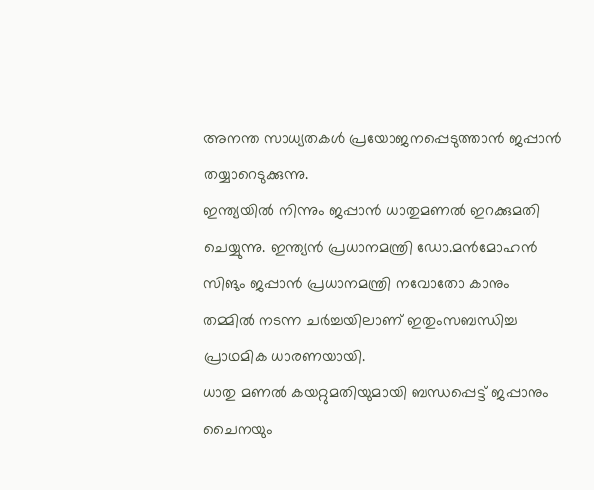അനന്ത സാധ്യതകള്‍ പ്രയോജനപ്പെടുത്താന്‍ ജപ്പാന്‍ തയ്യാറെടുക്കുന്നു.
ഇന്ത്യയില്‍ നിന്നും ജപ്പാന്‍ ധാതുമണല്‍ ഇറക്കുമതി ചെയ്യുന്നു. ഇന്ത്യന്‍ പ്രധാനമന്ത്രി ഡോ.മന്‍മോഹന്‍ സിങും ജപ്പാന്‍ പ്രധാനമന്ത്രി നവോതോ കാനും തമ്മില്‍ നടന്ന ചര്‍ച്ചയിലാണ് ഇതുംസബന്ധിച്ച പ്രാഥമിക ധാരണയായി.
ധാതു മണല്‍ കയറ്റുമതിയുമായി ബന്ധപ്പെട്ട് ജപ്പാനും ചൈനയും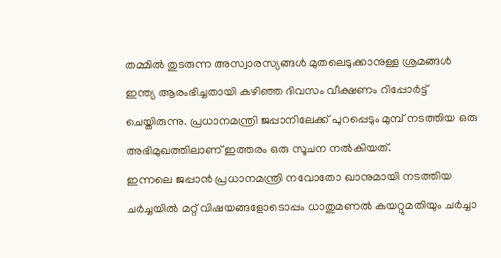തമ്മില്‍ തുടരുന്ന അസ്വാരസ്യങ്ങള്‍ മുതലെടുക്കാനുള്ള ശ്രമങ്ങള്‍ ഇന്ത്യ ആരംഭിച്ചതായി കഴിഞ്ഞ ദിവസം വീക്ഷണം റിപ്പോര്‍ട്ട് ചെയ്തിരുന്നു. പ്രധാനമന്ത്രി ജപ്പാനിലേക്ക് പുറപ്പെടും മുമ്പ് നടത്തിയ ഒരു അഭിമുഖത്തിലാണ് ഇത്തരം ഒരു സൂചന നല്‍കിയത്.
ഇന്നലെ ജപ്പാന്‍ പ്രധാനമന്ത്രി നവോതോ ഖാനുമായി നടത്തിയ ചര്‍ച്ചയില്‍ മറ്റ് വിഷയങ്ങളോടൊപ്പം ധാതുമണല്‍ കയറ്റുമതിയും ചര്‍ച്ചാ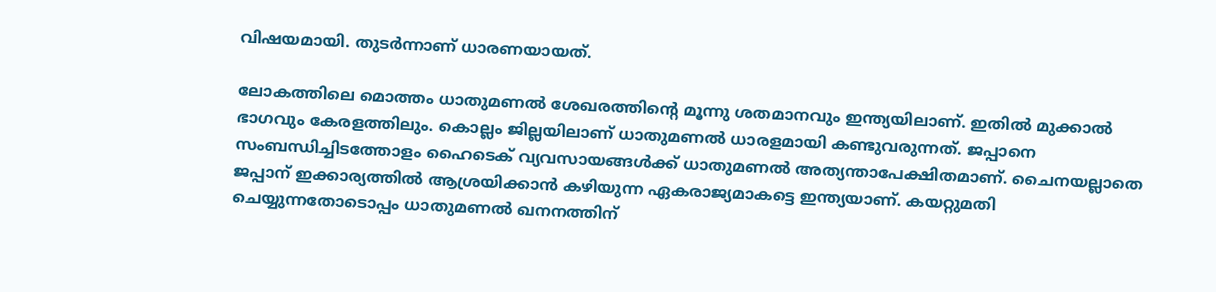വിഷയമായി. തുടര്‍ന്നാണ് ധാരണയായത്.

ലോകത്തിലെ മൊത്തം ധാതുമണല്‍ ശേഖരത്തിന്റെ മൂന്നു ശതമാനവും ഇന്ത്യയിലാണ്. ഇതില്‍ മുക്കാല്‍ ഭാഗവും കേരളത്തിലും. കൊല്ലം ജില്ലയിലാണ് ധാതുമണല്‍ ധാരളമായി കണ്ടുവരുന്നത്. ജപ്പാനെ സംബന്ധിച്ചിടത്തോളം ഹൈടെക് വ്യവസായങ്ങള്‍ക്ക് ധാതുമണല്‍ അത്യന്താപേക്ഷിതമാണ്. ചൈനയല്ലാതെ ജപ്പാന് ഇക്കാര്യത്തില്‍ ആശ്രയിക്കാന്‍ കഴിയുന്ന ഏകരാജ്യമാകട്ടെ ഇന്ത്യയാണ്. കയറ്റുമതി ചെയ്യുന്നതോടൊപ്പം ധാതുമണല്‍ ഖനനത്തിന്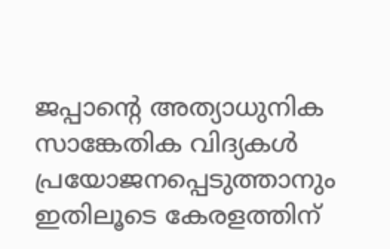ജപ്പാന്റെ അത്യാധുനിക സാങ്കേതിക വിദ്യകള്‍ പ്രയോജനപ്പെടുത്താനും ഇതിലൂടെ കേരളത്തിന്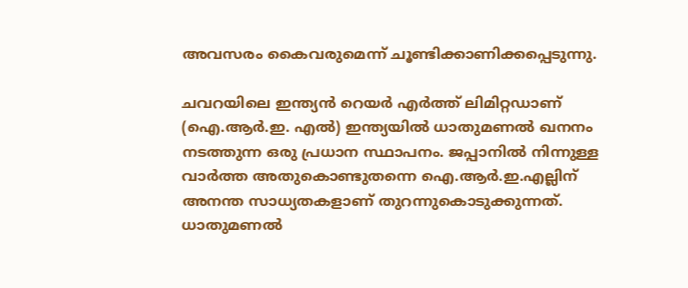അവസരം കൈവരുമെന്ന് ചൂണ്ടിക്കാണിക്കപ്പെടുന്നു.

ചവറയിലെ ഇന്ത്യന്‍ റെയര്‍ എര്‍ത്ത് ലിമിറ്റഡാണ് (ഐ.ആര്‍.ഇ. എല്‍) ഇന്ത്യയില്‍ ധാതുമണല്‍ ഖനനം നടത്തുന്ന ഒരു പ്രധാന സ്ഥാപനം. ജപ്പാനില്‍ നിന്നുള്ള വാര്‍ത്ത അതുകൊണ്ടുതന്നെ ഐ.ആര്‍.ഇ.എല്ലിന് അനന്ത സാധ്യതകളാണ് തുറന്നുകൊടുക്കുന്നത്. ധാതുമണല്‍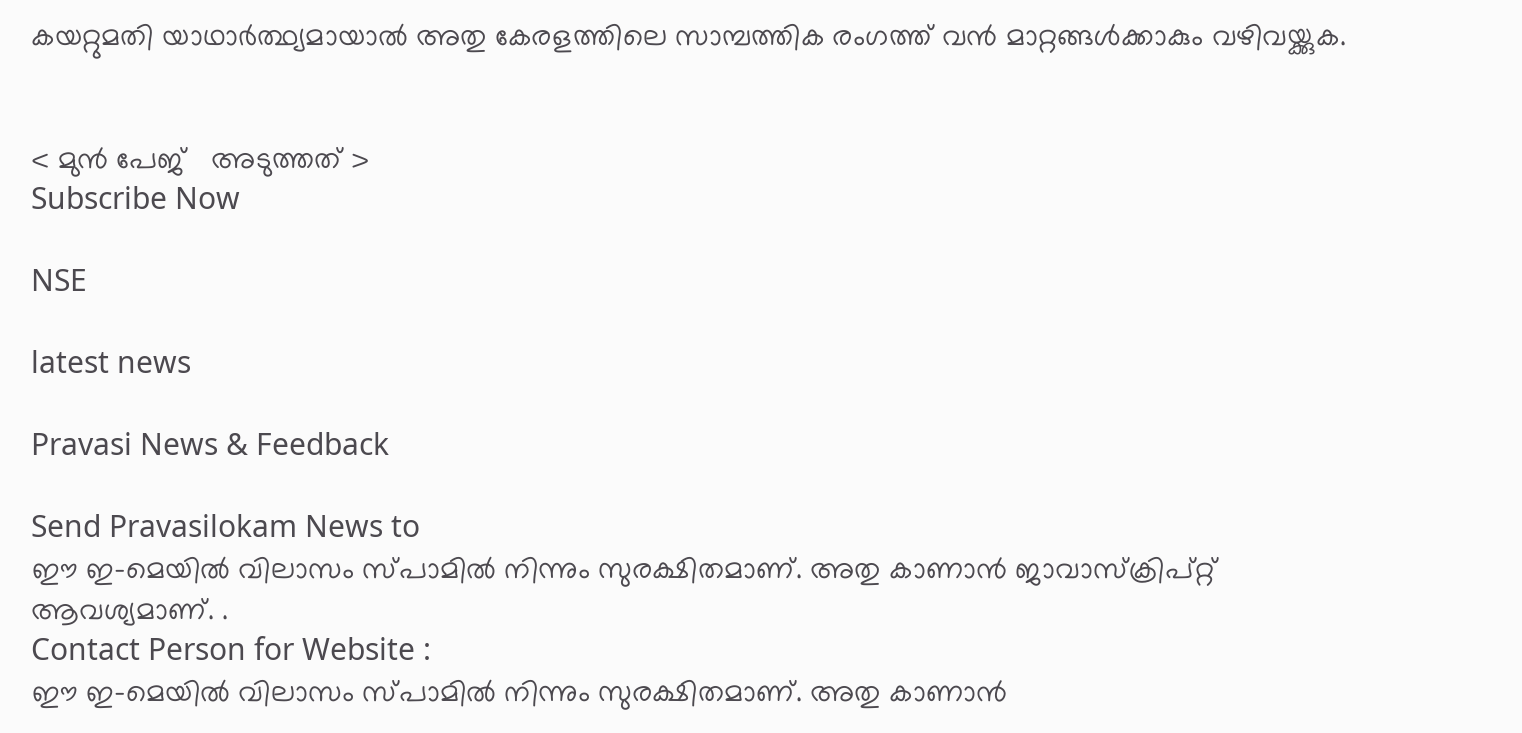കയറ്റുമതി യാഥാര്‍ത്ഥ്യമായാല്‍ അതു കേരളത്തിലെ സാമ്പത്തിക രംഗത്ത് വന്‍ മാറ്റങ്ങള്‍ക്കാകും വഴിവയ്ക്കുക.


< മുന്‍ പേജ്‌   അടുത്തത് >
Subscribe Now

NSE

latest news

Pravasi News & Feedback

Send Pravasilokam News to
ഈ ഇ-മെയില്‍ വിലാസം സ്‌പാമില്‍ നിന്നും സുരക്ഷിതമാണ്‌. അതു കാണാന്‍ ജാവാസ്ക്രിപ്റ്റ്‌ ആവശ്യമാണ്‌. .
Contact Person for Website :
ഈ ഇ-മെയില്‍ വിലാസം സ്‌പാമില്‍ നിന്നും സുരക്ഷിതമാണ്‌. അതു കാണാന്‍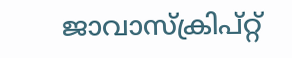ജാവാസ്ക്രിപ്റ്റ്‌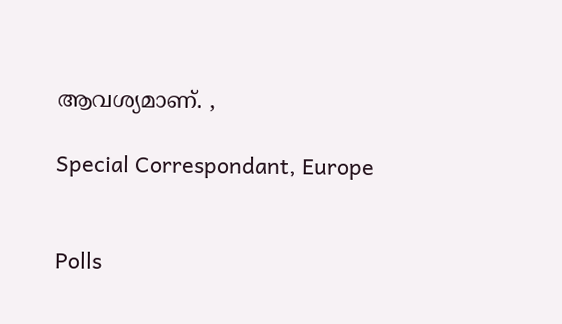ആവശ്യമാണ്‌. ,

Special Correspondant, Europe


Polls